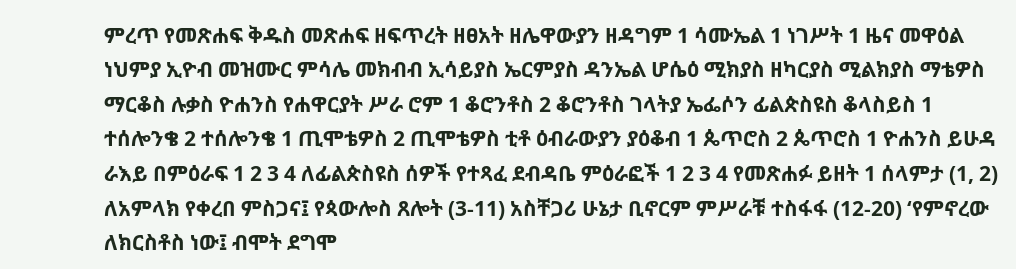ምረጥ የመጽሐፍ ቅዱስ መጽሐፍ ዘፍጥረት ዘፀአት ዘሌዋውያን ዘዳግም 1 ሳሙኤል 1 ነገሥት 1 ዜና መዋዕል ነህምያ ኢዮብ መዝሙር ምሳሌ መክብብ ኢሳይያስ ኤርምያስ ዳንኤል ሆሴዕ ሚክያስ ዘካርያስ ሚልክያስ ማቴዎስ ማርቆስ ሉቃስ ዮሐንስ የሐዋርያት ሥራ ሮም 1 ቆሮንቶስ 2 ቆሮንቶስ ገላትያ ኤፌሶን ፊልጵስዩስ ቆላስይስ 1 ተሰሎንቄ 2 ተሰሎንቄ 1 ጢሞቴዎስ 2 ጢሞቴዎስ ቲቶ ዕብራውያን ያዕቆብ 1 ጴጥሮስ 2 ጴጥሮስ 1 ዮሐንስ ይሁዳ ራእይ በምዕራፍ 1 2 3 4 ለፊልጵስዩስ ሰዎች የተጻፈ ደብዳቤ ምዕራፎች 1 2 3 4 የመጽሐፉ ይዘት 1 ሰላምታ (1, 2) ለአምላክ የቀረበ ምስጋና፤ የጳውሎስ ጸሎት (3-11) አስቸጋሪ ሁኔታ ቢኖርም ምሥራቹ ተስፋፋ (12-20) ‘የምኖረው ለክርስቶስ ነው፤ ብሞት ደግሞ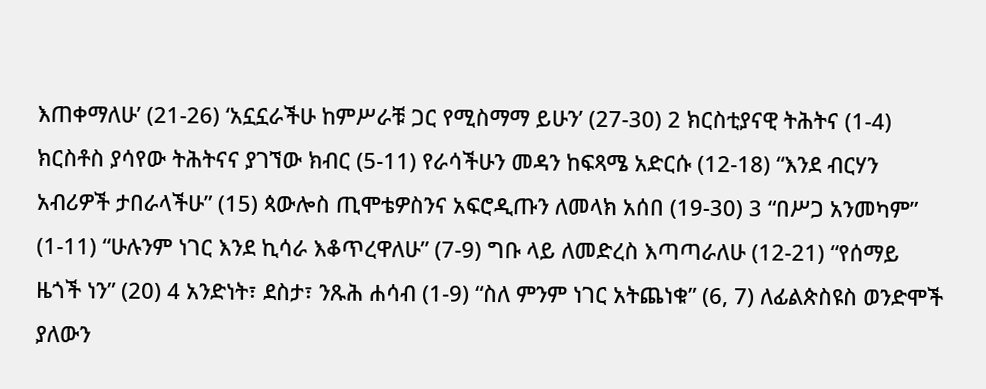እጠቀማለሁ’ (21-26) ‘አኗኗራችሁ ከምሥራቹ ጋር የሚስማማ ይሁን’ (27-30) 2 ክርስቲያናዊ ትሕትና (1-4) ክርስቶስ ያሳየው ትሕትናና ያገኘው ክብር (5-11) የራሳችሁን መዳን ከፍጻሜ አድርሱ (12-18) “እንደ ብርሃን አብሪዎች ታበራላችሁ” (15) ጳውሎስ ጢሞቴዎስንና አፍሮዲጡን ለመላክ አሰበ (19-30) 3 “በሥጋ አንመካም” (1-11) “ሁሉንም ነገር እንደ ኪሳራ እቆጥረዋለሁ” (7-9) ግቡ ላይ ለመድረስ እጣጣራለሁ (12-21) “የሰማይ ዜጎች ነን” (20) 4 አንድነት፣ ደስታ፣ ንጹሕ ሐሳብ (1-9) “ስለ ምንም ነገር አትጨነቁ” (6, 7) ለፊልጵስዩስ ወንድሞች ያለውን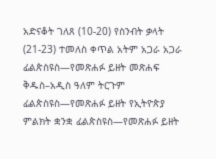አድናቆት ገለጸ (10-20) የስንብት ቃላት (21-23) ተመለስ ቀጥል አትም አጋራ አጋራ ፊልጵስዩስ—የመጽሐፉ ይዘት መጽሐፍ ቅዱስ–አዲስ ዓለም ትርጉም ፊልጵስዩስ—የመጽሐፉ ይዘት የኢትዮጵያ ምልክት ቋንቋ ፊልጵስዩስ—የመጽሐፉ ይዘት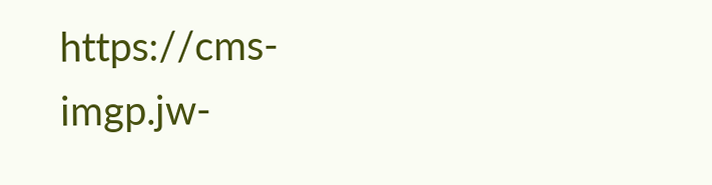https://cms-imgp.jw-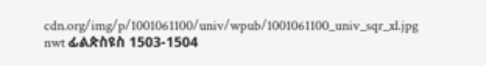cdn.org/img/p/1001061100/univ/wpub/1001061100_univ_sqr_xl.jpg nwt ፊልጵስዩስ 1503-1504